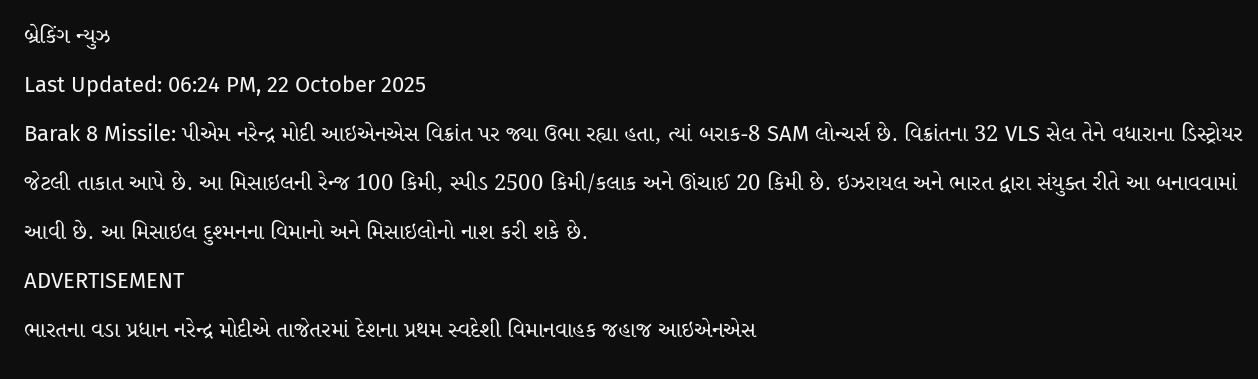બ્રેકિંગ ન્યુઝ
Last Updated: 06:24 PM, 22 October 2025
Barak 8 Missile: પીએમ નરેન્દ્ર મોદી આઇએનએસ વિક્રાંત પર જ્યા ઉભા રહ્યા હતા, ત્યાં બરાક-8 SAM લોન્ચર્સ છે. વિક્રાંતના 32 VLS સેલ તેને વધારાના ડિસ્ટ્રોયર જેટલી તાકાત આપે છે. આ મિસાઇલની રેન્જ 100 કિમી, સ્પીડ 2500 કિમી/કલાક અને ઊંચાઈ 20 કિમી છે. ઇઝરાયલ અને ભારત દ્વારા સંયુક્ત રીતે આ બનાવવામાં આવી છે. આ મિસાઇલ દુશ્મનના વિમાનો અને મિસાઇલોનો નાશ કરી શકે છે.
ADVERTISEMENT
ભારતના વડા પ્રધાન નરેન્દ્ર મોદીએ તાજેતરમાં દેશના પ્રથમ સ્વદેશી વિમાનવાહક જહાજ આઇએનએસ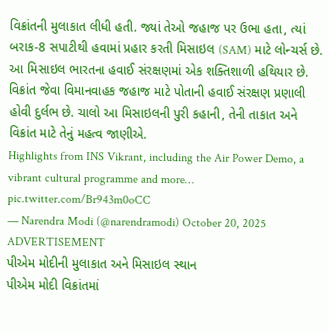વિક્રાંતની મુલાકાત લીધી હતી. જ્યાં તેઓ જહાજ પર ઉભા હતા, ત્યાં બરાક-8 સપાટીથી હવામાં પ્રહાર કરતી મિસાઇલ (SAM) માટે લોન્ચર્સ છે. આ મિસાઇલ ભારતના હવાઈ સંરક્ષણમાં એક શક્તિશાળી હથિયાર છે. વિક્રાંત જેવા વિમાનવાહક જહાજ માટે પોતાની હવાઈ સંરક્ષણ પ્રણાલી હોવી દુર્લભ છે. ચાલો આ મિસાઇલની પુરી કહાની, તેની તાકાત અને વિક્રાંત માટે તેનું મહત્વ જાણીએ.
Highlights from INS Vikrant, including the Air Power Demo, a vibrant cultural programme and more… pic.twitter.com/Br943m0oCC
— Narendra Modi (@narendramodi) October 20, 2025
ADVERTISEMENT
પીએમ મોદીની મુલાકાત અને મિસાઇલ સ્થાન
પીએમ મોદી વિક્રાંતમાં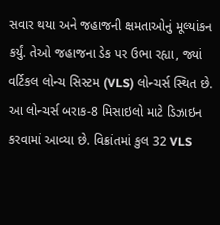સવાર થયા અને જહાજની ક્ષમતાઓનું મૂલ્યાંકન કર્યું. તેઓ જહાજના ડેક પર ઉભા રહ્યા, જ્યાં વર્ટિકલ લોન્ચ સિસ્ટમ (VLS) લોન્ચર્સ સ્થિત છે. આ લોન્ચર્સ બરાક-8 મિસાઇલો માટે ડિઝાઇન કરવામાં આવ્યા છે. વિક્રાંતમાં કુલ 32 VLS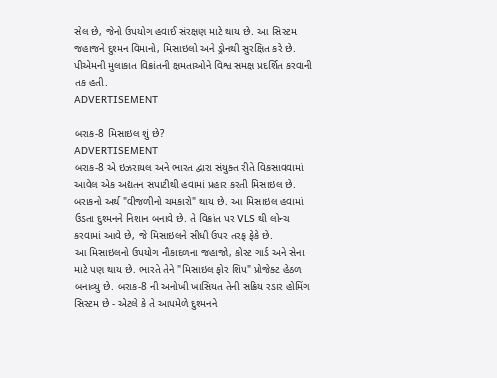સેલ છે, જેનો ઉપયોગ હવાઈ સંરક્ષણ માટે થાય છે. આ સિસ્ટમ જહાજને દુશ્મન વિમાનો, મિસાઇલો અને ડ્રોનથી સુરક્ષિત કરે છે. પીએમની મુલાકાત વિક્રાંતની ક્ષમતાઓને વિશ્વ સમક્ષ પ્રદર્શિત કરવાની તક હતી.
ADVERTISEMENT

બરાક-8 મિસાઇલ શું છે?
ADVERTISEMENT
બરાક-8 એ ઇઝરાયલ અને ભારત દ્વારા સંયુક્ત રીતે વિકસાવવામાં આવેલ એક અદ્યતન સપાટીથી હવામાં પ્રહાર કરતી મિસાઇલ છે. બરાકનો અર્થ "વીજળીનો ચમકારો" થાય છે. આ મિસાઇલ હવામાં ઉડતા દુશ્મનને નિશાન બનાવે છે. તે વિક્રાંત પર VLS થી લોન્ચ કરવામાં આવે છે, જે મિસાઇલને સીધી ઉપર તરફ ફેકે છે.
આ મિસાઇલનો ઉપયોગ નૌકાદળના જહાજો, કોસ્ટ ગાર્ડ અને સેના માટે પણ થાય છે. ભારતે તેને "મિસાઇલ ફોર શિપ" પ્રોજેક્ટ હેઠળ બનાવ્યુ છે. બરાક-8 ની અનોખી ખાસિયત તેની સક્રિય રડાર હોમિંગ સિસ્ટમ છે - એટલે કે તે આપમેળે દુશ્મનને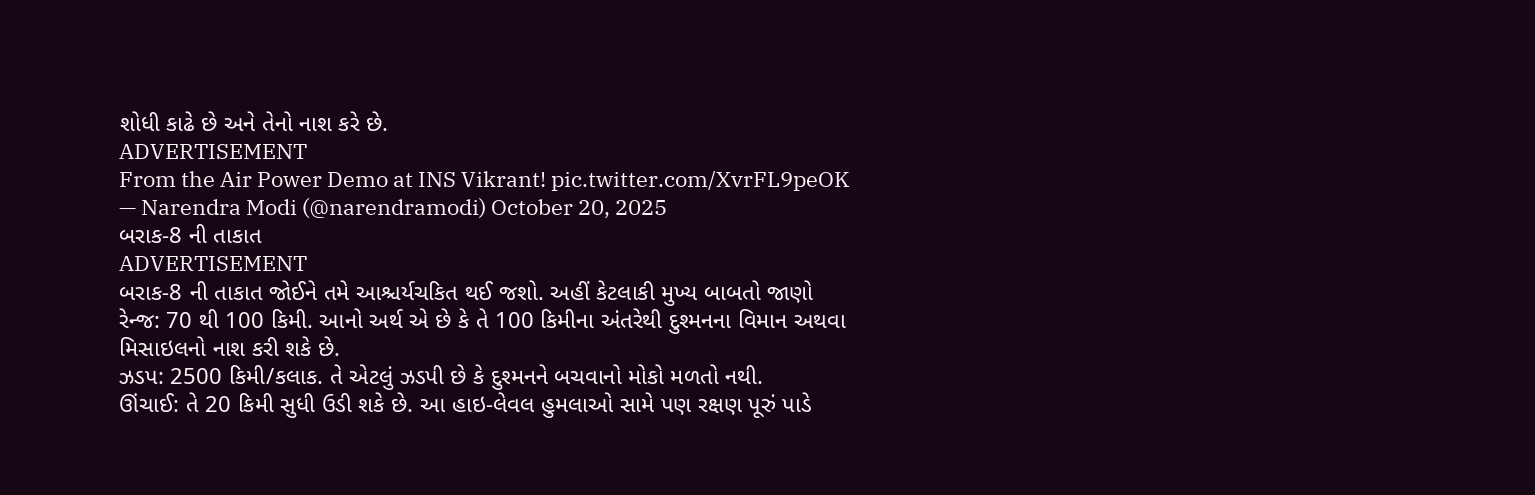શોધી કાઢે છે અને તેનો નાશ કરે છે.
ADVERTISEMENT
From the Air Power Demo at INS Vikrant! pic.twitter.com/XvrFL9peOK
— Narendra Modi (@narendramodi) October 20, 2025
બરાક-8 ની તાકાત
ADVERTISEMENT
બરાક-8 ની તાકાત જોઈને તમે આશ્ચર્યચકિત થઈ જશો. અહીં કેટલાકી મુખ્ય બાબતો જાણો
રેન્જ: 70 થી 100 કિમી. આનો અર્થ એ છે કે તે 100 કિમીના અંતરેથી દુશ્મનના વિમાન અથવા મિસાઇલનો નાશ કરી શકે છે.
ઝડપ: 2500 કિમી/કલાક. તે એટલું ઝડપી છે કે દુશ્મનને બચવાનો મોકો મળતો નથી.
ઊંચાઈ: તે 20 કિમી સુધી ઉડી શકે છે. આ હાઇ-લેવલ હુમલાઓ સામે પણ રક્ષણ પૂરું પાડે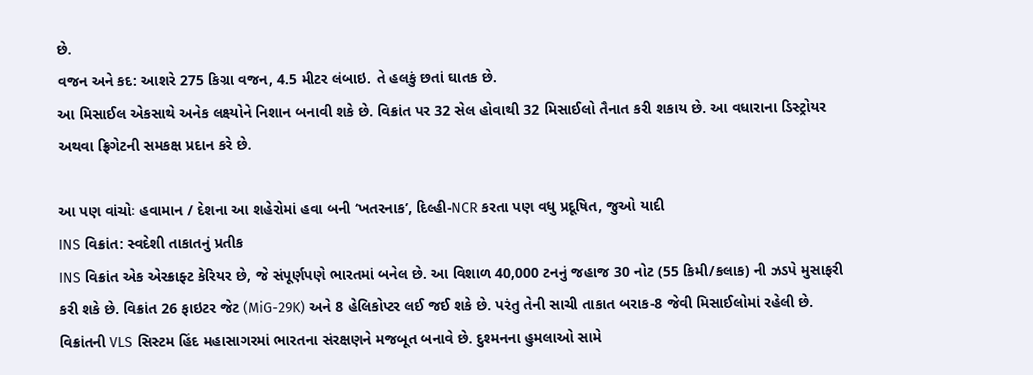છે.
વજન અને કદ: આશરે 275 કિગ્રા વજન, 4.5 મીટર લંબાઇ. તે હલકું છતાં ઘાતક છે.
આ મિસાઈલ એકસાથે અનેક લક્ષ્યોને નિશાન બનાવી શકે છે. વિક્રાંત પર 32 સેલ હોવાથી 32 મિસાઈલો તૈનાત કરી શકાય છે. આ વધારાના ડિસ્ટ્રોયર અથવા ફ્રિગેટની સમકક્ષ પ્રદાન કરે છે.

આ પણ વાંચોઃ હવામાન / દેશના આ શહેરોમાં હવા બની ‘ખતરનાક’, દિલ્હી-NCR કરતા પણ વધુ પ્રદૂષિત, જુઓ યાદી
INS વિક્રાંત: સ્વદેશી તાકાતનું પ્રતીક
INS વિક્રાંત એક એરક્રાફ્ટ કેરિયર છે, જે સંપૂર્ણપણે ભારતમાં બનેલ છે. આ વિશાળ 40,000 ટનનું જહાજ 30 નોટ (55 કિમી/કલાક) ની ઝડપે મુસાફરી કરી શકે છે. વિક્રાંત 26 ફાઇટર જેટ (MiG-29K) અને 8 હેલિકોપ્ટર લઈ જઈ શકે છે. પરંતુ તેની સાચી તાકાત બરાક-8 જેવી મિસાઈલોમાં રહેલી છે.
વિક્રાંતની VLS સિસ્ટમ હિંદ મહાસાગરમાં ભારતના સંરક્ષણને મજબૂત બનાવે છે. દુશ્મનના હુમલાઓ સામે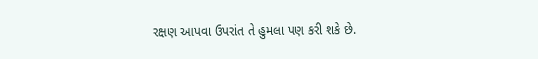રક્ષણ આપવા ઉપરાંત તે હુમલા પણ કરી શકે છે.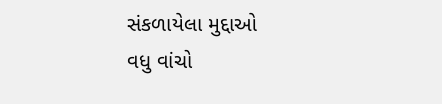સંકળાયેલા મુદ્દાઓ
વધુ વાંચો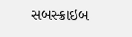સબસ્ક્રાઇબ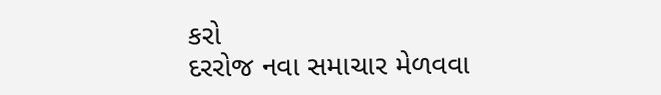કરો
દરરોજ નવા સમાચાર મેળવવા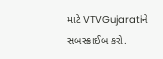માટે VTVGujaratiને સબસ્ક્રાઈબ કરો.